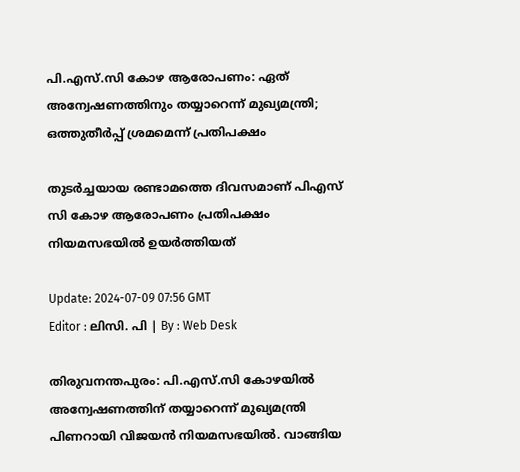പി.എസ്.സി കോഴ ആരോപണം: ഏത് അന്വേഷണത്തിനും തയ്യാറെന്ന് മുഖ്യമന്ത്രി; ഒത്തുതീർപ്പ് ശ്രമമെന്ന് പ്രതിപക്ഷം

തുടർച്ചയായ രണ്ടാമത്തെ ദിവസമാണ് പിഎസ് സി കോഴ ആരോപണം പ്രതിപക്ഷം നിയമസഭയിൽ ഉയർത്തിയത്

Update: 2024-07-09 07:56 GMT
Editor : ലിസി. പി | By : Web Desk

തിരുവനന്തപുരം: പി.എസ്.സി കോഴയിൽ അന്വേഷണത്തിന് തയ്യാറെന്ന് മുഖ്യമന്ത്രി പിണറായി വിജയൻ നിയമസഭയിൽ. വാങ്ങിയ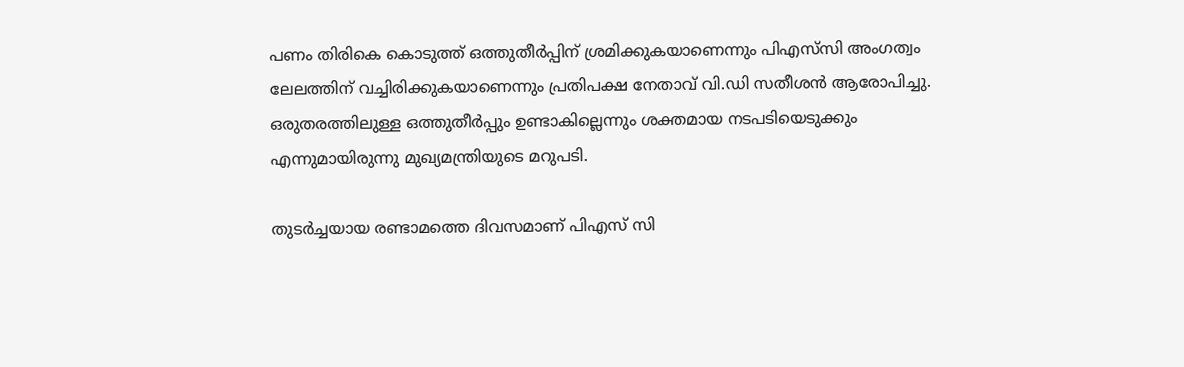പണം തിരികെ കൊടുത്ത് ഒത്തുതീർപ്പിന് ശ്രമിക്കുകയാണെന്നും പിഎസ്‌സി അംഗത്വം ലേലത്തിന് വച്ചിരിക്കുകയാണെന്നും പ്രതിപക്ഷ നേതാവ് വി.ഡി സതീശന്‍ ആരോപിച്ചു. ഒരുതരത്തിലുള്ള ഒത്തുതീർപ്പും ഉണ്ടാകില്ലെന്നും ശക്തമായ നടപടിയെടുക്കും എന്നുമായിരുന്നു മുഖ്യമന്ത്രിയുടെ മറുപടി.

തുടർച്ചയായ രണ്ടാമത്തെ ദിവസമാണ് പിഎസ് സി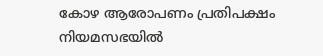കോഴ ആരോപണം പ്രതിപക്ഷം നിയമസഭയിൽ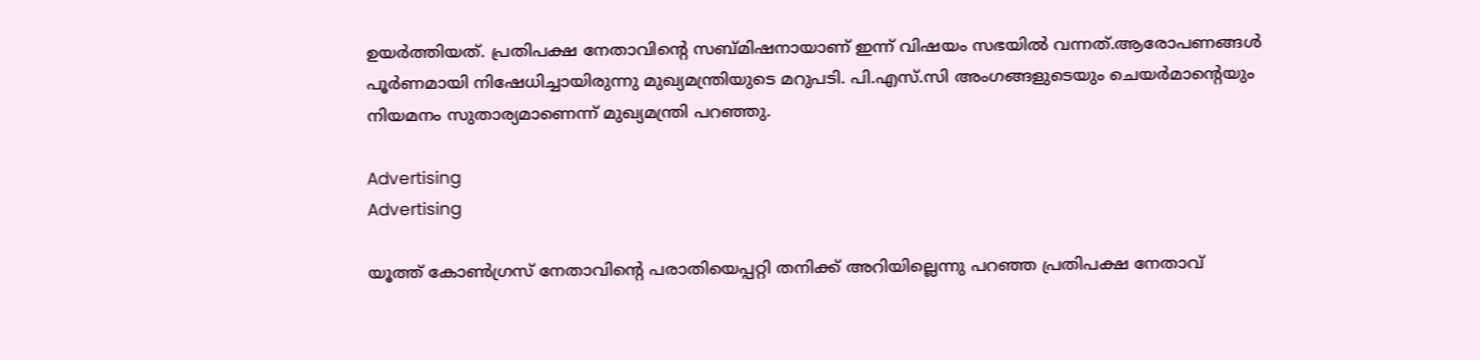ഉയർത്തിയത്. പ്രതിപക്ഷ നേതാവിന്റെ സബ്മിഷനായാണ് ഇന്ന് വിഷയം സഭയിൽ വന്നത്.ആരോപണങ്ങൾ പൂർണമായി നിഷേധിച്ചായിരുന്നു മുഖ്യമന്ത്രിയുടെ മറുപടി. പി.എസ്.സി അംഗങ്ങളുടെയും ചെയർമാന്‍റെയും നിയമനം സുതാര്യമാണെന്ന് മുഖ്യമന്ത്രി പറഞ്ഞു.

Advertising
Advertising

യൂത്ത് കോൺഗ്രസ് നേതാവിന്റെ പരാതിയെപ്പറ്റി തനിക്ക് അറിയില്ലെന്നു പറഞ്ഞ പ്രതിപക്ഷ നേതാവ്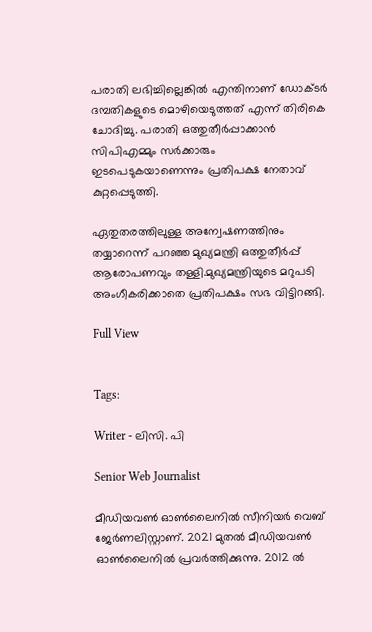പരാതി ലഭിച്ചില്ലെങ്കിൽ എന്തിനാണ് ഡോക്ടർ ദമ്പതികളുടെ മൊഴിയെടുത്തത് എന്ന് തിരികെ ചോദിച്ചു. പരാതി ഒത്തുതീർപ്പാക്കാൻ സിപിഎമ്മും സർക്കാരും ഇടപെടുകയാണെന്നും പ്രതിപക്ഷ നേതാവ് കുറ്റപ്പെടുത്തി.

ഏതുതരത്തിലുള്ള അന്വേഷണത്തിനും തയ്യാറെന്ന് പറഞ്ഞ മുഖ്യമന്ത്രി ഒത്തുതീർപ്പ് ആരോപണവും തള്ളി.മുഖ്യമന്ത്രിയുടെ മറുപടി അംഗീകരിക്കാതെ പ്രതിപക്ഷം സഭ വിട്ടിറങ്ങി.

Full View


Tags:

Writer - ലിസി. പി

Senior Web Journalist

മീഡിയവൺ ഓൺലൈനിൽ സീനിയർ വെബ് ജേർണലിസ്റ്റാണ്. 2021 മുതൽ മീഡിയവൺ ഓൺലൈനിൽ പ്രവർത്തിക്കുന്നു. 2012 ല്‍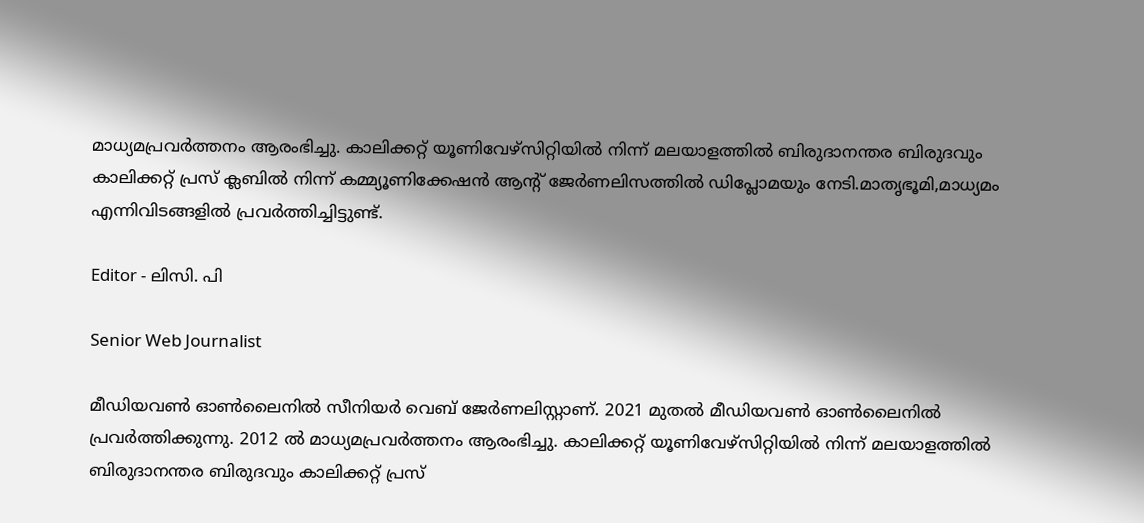മാധ്യമപ്രവര്‍ത്തനം ആരംഭിച്ചു. കാലിക്കറ്റ് യൂണിവേഴ്‌സിറ്റിയിൽ നിന്ന് മലയാളത്തിൽ ബിരുദാനന്തര ബിരുദവും കാലിക്കറ്റ് പ്രസ് ക്ലബിൽ നിന്ന് കമ്മ്യൂണിക്കേഷൻ ആന്റ് ജേർണലിസത്തിൽ ഡിപ്ലോമയും നേടി.മാതൃഭൂമി,മാധ്യമം എന്നിവിടങ്ങളിൽ പ്രവർത്തിച്ചിട്ടുണ്ട്.

Editor - ലിസി. പി

Senior Web Journalist

മീഡിയവൺ ഓൺലൈനിൽ സീനിയർ വെബ് ജേർണലിസ്റ്റാണ്. 2021 മുതൽ മീഡിയവൺ ഓൺലൈനിൽ പ്രവർത്തിക്കുന്നു. 2012 ല്‍ മാധ്യമപ്രവര്‍ത്തനം ആരംഭിച്ചു. കാലിക്കറ്റ് യൂണിവേഴ്‌സിറ്റിയിൽ നിന്ന് മലയാളത്തിൽ ബിരുദാനന്തര ബിരുദവും കാലിക്കറ്റ് പ്രസ്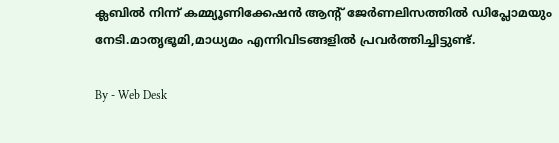ക്ലബിൽ നിന്ന് കമ്മ്യൂണിക്കേഷൻ ആന്റ് ജേർണലിസത്തിൽ ഡിപ്ലോമയും നേടി.മാതൃഭൂമി,മാധ്യമം എന്നിവിടങ്ങളിൽ പ്രവർത്തിച്ചിട്ടുണ്ട്.

By - Web Desk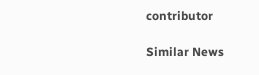contributor

Similar News